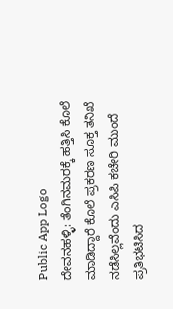Public App Logo
ದೇವನಹಳ್ಳಿ: ತೆಂಗಿನ‌ಮರಕ್ಕೆ ಹತ್ತಿಸಿ ಕೊಲೆ ಮಾಡಿದ್ದಾರೆ ಕೊಲೆ ಪ್ರಕರಣ ಸೂಕ್ತ ತನಿಖೆ ನಡೆಸಿಲ್ಲವೆಂದು ಎಸಿಪಿ ಕಚೇರಿ ಮುಂದೆ ಪ್ರತಿಭಟಿಸಿದ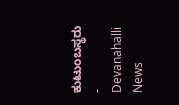ಕುಟುಂಬಸ್ಥರು - Devanahalli News